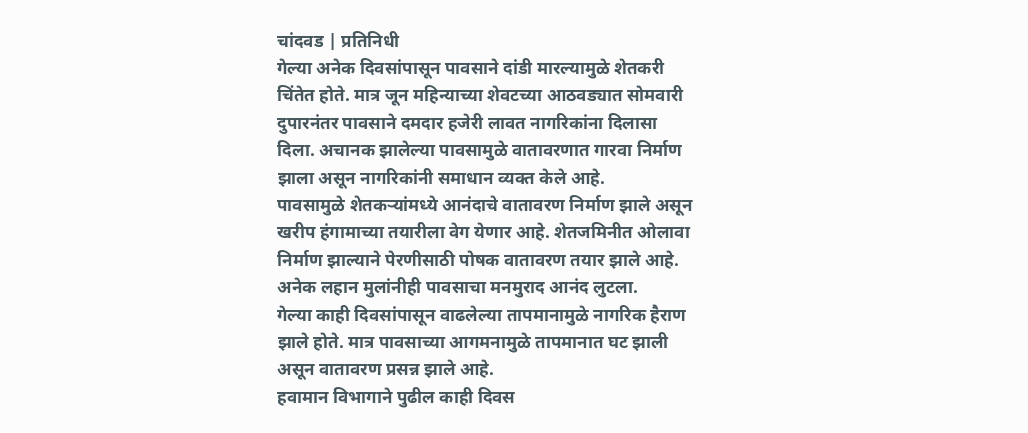चांदवड | प्रतिनिधी
गेल्या अनेक दिवसांपासून पावसाने दांडी मारल्यामुळे शेतकरी चिंतेत होते. मात्र जून महिन्याच्या शेवटच्या आठवड्यात सोमवारी दुपारनंतर पावसाने दमदार हजेरी लावत नागरिकांना दिलासा दिला. अचानक झालेल्या पावसामुळे वातावरणात गारवा निर्माण झाला असून नागरिकांनी समाधान व्यक्त केले आहे.
पावसामुळे शेतकऱ्यांमध्ये आनंदाचे वातावरण निर्माण झाले असून खरीप हंगामाच्या तयारीला वेग येणार आहे. शेतजमिनीत ओलावा निर्माण झाल्याने पेरणीसाठी पोषक वातावरण तयार झाले आहे. अनेक लहान मुलांनीही पावसाचा मनमुराद आनंद लुटला.
गेल्या काही दिवसांपासून वाढलेल्या तापमानामुळे नागरिक हैराण झाले होते. मात्र पावसाच्या आगमनामुळे तापमानात घट झाली असून वातावरण प्रसन्न झाले आहे.
हवामान विभागाने पुढील काही दिवस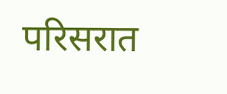परिसरात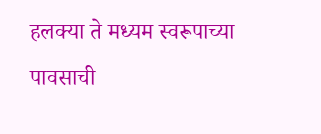हलक्या ते मध्यम स्वरूपाच्या पावसाची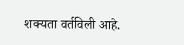शक्यता वर्तविली आहे.